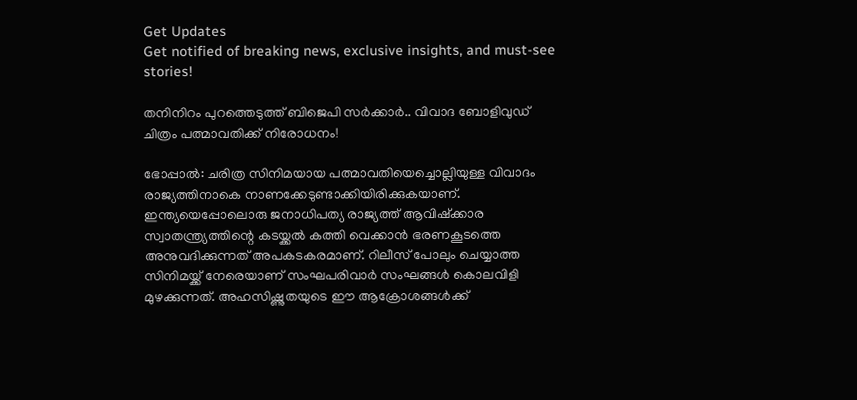Get Updates
Get notified of breaking news, exclusive insights, and must-see stories!

തനിനിറം പുറത്തെടുത്ത് ബിജെപി സർക്കാർ.. വിവാദ ബോളിവുഡ് ചിത്രം പത്മാവതിക്ക് നിരോധനം!

ഭോപ്പാല്‍: ചരിത്ര സിനിമയായ പത്മാവതിയെച്ചൊല്ലിയുള്ള വിവാദം രാജ്യത്തിനാകെ നാണക്കേടുണ്ടാക്കിയിരിക്കുകയാണ്. ഇന്ത്യയെപ്പോലൊരു ജനാധിപത്യ രാജ്യത്ത് ആവിഷ്‌ക്കാര സ്വാതന്ത്ര്യത്തിന്റെ കടയ്ക്കല്‍ കത്തി വെക്കാന്‍ ഭരണകൂടത്തെ അനുവദിക്കുന്നത് അപകടകരമാണ്. റിലീസ് പോലും ചെയ്യാത്ത സിനിമയ്ക്ക് നേരെയാണ് സംഘപരിവാര്‍ സംഘങ്ങള്‍ കൊലവിളി മുഴക്കുന്നത്. അഹസിഷ്ണുതയുടെ ഈ ആക്രോശങ്ങള്‍ക്ക്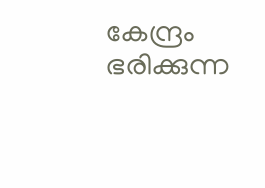കേന്ദ്രം ഭരിക്കുന്ന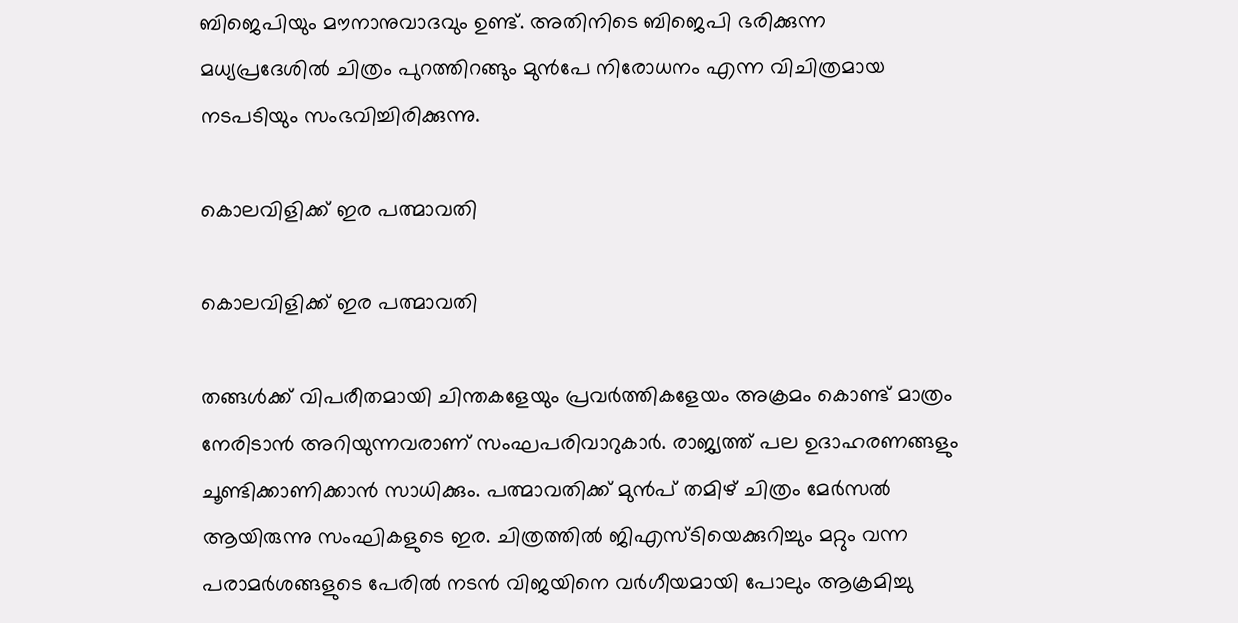ബിജെപിയും മൗനാനുവാദവും ഉണ്ട്. അതിനിടെ ബിജെപി ഭരിക്കുന്ന മധ്യപ്രദേശില്‍ ചിത്രം പുറത്തിറങ്ങും മുന്‍പേ നിരോധനം എന്ന വിചിത്രമായ നടപടിയും സംഭവിച്ചിരിക്കുന്നു.

കൊലവിളിക്ക് ഇര പത്മാവതി

കൊലവിളിക്ക് ഇര പത്മാവതി

തങ്ങള്‍ക്ക് വിപരീതമായി ചിന്തകളേയും പ്രവര്‍ത്തികളേയം അക്രമം കൊണ്ട് മാത്രം നേരിടാന്‍ അറിയുന്നവരാണ് സംഘപരിവാറുകാര്‍. രാജ്യത്ത് പല ഉദാഹരണങ്ങളും ചൂണ്ടിക്കാണിക്കാന്‍ സാധിക്കും. പത്മാവതിക്ക് മുന്‍പ് തമിഴ് ചിത്രം മേര്‍സല്‍ ആയിരുന്നു സംഘികളുടെ ഇര. ചിത്രത്തില്‍ ജിഎസ്ടിയെക്കുറിച്ചും മറ്റും വന്ന പരാമര്‍ശങ്ങളുടെ പേരില്‍ നടന്‍ വിജയിനെ വര്‍ഗീയമായി പോലും ആക്രമിച്ചു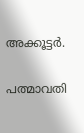അക്കൂട്ടര്‍.

പത്മാവതി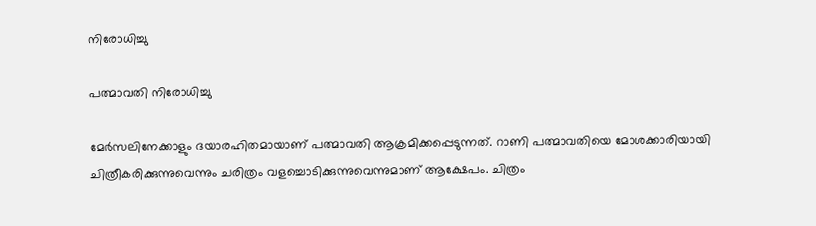നിരോധിച്ചു

പത്മാവതി നിരോധിച്ചു

മേര്‍സലിനേക്കാളും ദയാരഹിതമായാണ് പത്മാവതി ആക്രമിക്കപ്പെടുന്നത്. റാണി പത്മാവതിയെ മോശക്കാരിയായി ചിത്രീകരിക്കുന്നുവെന്നും ചരിത്രം വളച്ചൊടിക്കുന്നുവെന്നുമാണ് ആക്ഷേപം. ചിത്രം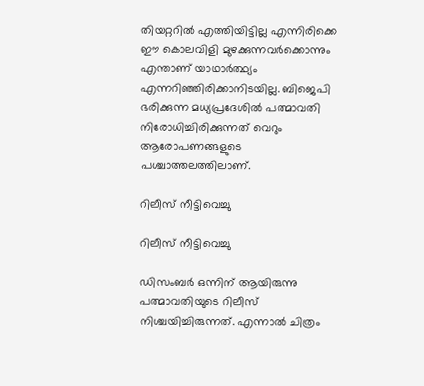തിയറ്ററില്‍ എത്തിയിട്ടില്ല എന്നിരിക്കെ ഈ കൊലവിളി മുഴക്കുന്നവര്‍ക്കൊന്നും എന്താണ് യാഥാര്‍ത്ഥ്യം എന്നറിഞ്ഞിരിക്കാനിടയില്ല. ബിജെപി ഭരിക്കുന്ന മധ്യപ്രദേശില്‍ പത്മാവതി നിരോധിച്ചിരിക്കുന്നത് വെറും ആരോപണങ്ങളുടെ പശ്ചാത്തലത്തിലാണ്.

റിലീസ് നീട്ടിവെച്ചു

റിലീസ് നീട്ടിവെച്ചു

ഡിസംബര്‍ ഒന്നിന് ആയിരുന്നു പത്മാവതിയുടെ റിലീസ് നിശ്ചയിച്ചിരുന്നത്. എന്നാല്‍ ചിത്രം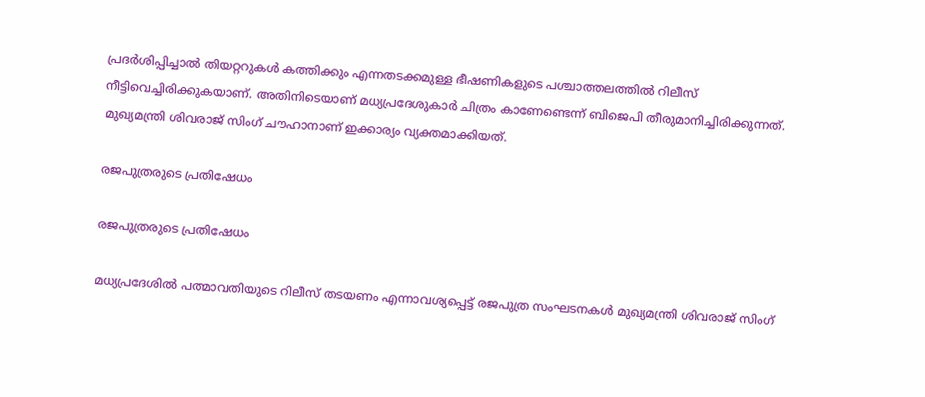പ്രദര്‍ശിപ്പിച്ചാല്‍ തിയറ്ററുകള്‍ കത്തിക്കും എന്നതടക്കമുള്ള ഭീഷണികളുടെ പശ്ചാത്തലത്തില്‍ റിലീസ് നീട്ടിവെച്ചിരിക്കുകയാണ്. അതിനിടെയാണ് മധ്യപ്രദേശുകാര്‍ ചിത്രം കാണേണ്ടെന്ന് ബിജെപി തീരുമാനിച്ചിരിക്കുന്നത്. മുഖ്യമന്ത്രി ശിവരാജ് സിംഗ് ചൗഹാനാണ് ഇക്കാര്യം വ്യക്തമാക്കിയത്.

രജപുത്രരുടെ പ്രതിഷേധം

രജപുത്രരുടെ പ്രതിഷേധം

മധ്യപ്രദേശില്‍ പത്മാവതിയുടെ റിലീസ് തടയണം എന്നാവശ്യപ്പെട്ട് രജപുത്ര സംഘടനകള്‍ മുഖ്യമന്ത്രി ശിവരാജ് സിംഗ്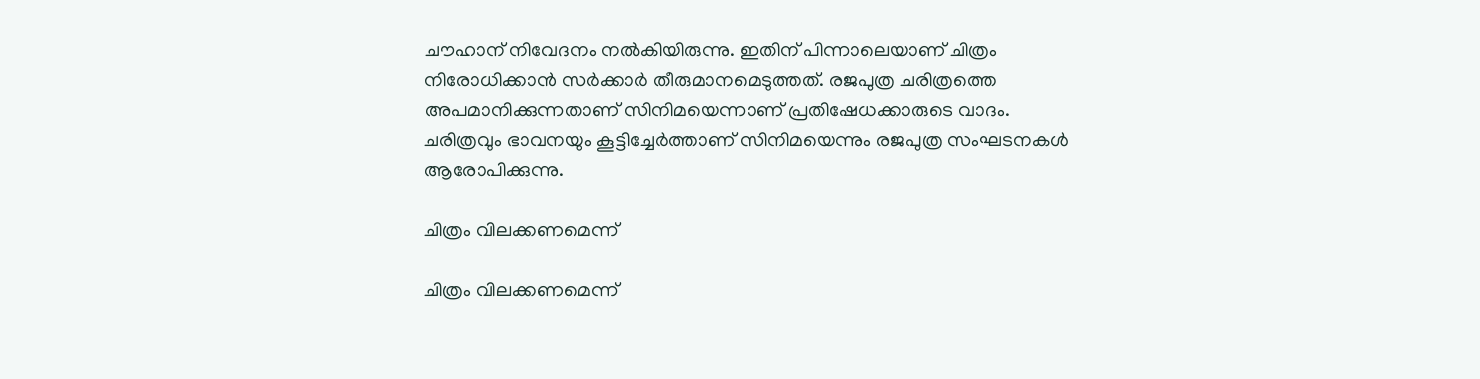ചൗഹാന് നിവേദനം നല്‍കിയിരുന്നു. ഇതിന് പിന്നാലെയാണ് ചിത്രം നിരോധിക്കാന്‍ സര്‍ക്കാര്‍ തീരുമാനമെടുത്തത്. രജപുത്ര ചരിത്രത്തെ അപമാനിക്കുന്നതാണ് സിനിമയെന്നാണ് പ്രതിഷേധക്കാരുടെ വാദം. ചരിത്രവും ഭാവനയും കൂട്ടിച്ചേര്‍ത്താണ് സിനിമയെന്നും രജപുത്ര സംഘടനകള്‍ ആരോപിക്കുന്നു.

ചിത്രം വിലക്കണമെന്ന്

ചിത്രം വിലക്കണമെന്ന്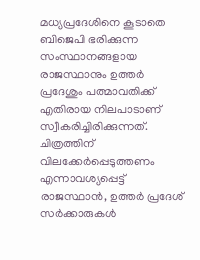മധ്യപ്രദേശിനെ കൂടാതെ ബിജെപി ഭരിക്കുന്ന സംസ്ഥാനങ്ങളായ രാജസ്ഥാനും ഉത്തര്‍ പ്രദേശും പത്മാവതിക്ക് എതിരായ നിലപാടാണ് സ്വീകരിച്ചിരിക്കുന്നത്. ചിത്രത്തിന് വിലക്കേര്‍പ്പെടുത്തണം എന്നാവശ്യപ്പെട്ട് രാജസ്ഥാന്‍, ഉത്തര്‍ പ്രദേശ് സര്‍ക്കാരുകള്‍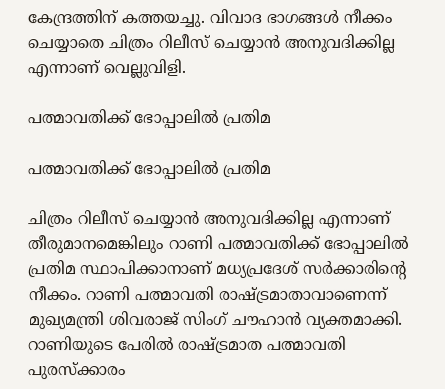കേന്ദ്രത്തിന് കത്തയച്ചു. വിവാദ ഭാഗങ്ങള്‍ നീക്കം ചെയ്യാതെ ചിത്രം റിലീസ് ചെയ്യാന്‍ അനുവദിക്കില്ല എന്നാണ് വെല്ലുവിളി.

പത്മാവതിക്ക് ഭോപ്പാലില്‍ പ്രതിമ

പത്മാവതിക്ക് ഭോപ്പാലില്‍ പ്രതിമ

ചിത്രം റിലീസ് ചെയ്യാന്‍ അനുവദിക്കില്ല എന്നാണ് തീരുമാനമെങ്കിലും റാണി പത്മാവതിക്ക് ഭോപ്പാലില്‍ പ്രതിമ സ്ഥാപിക്കാനാണ് മധ്യപ്രദേശ് സര്‍ക്കാരിന്റെ നീക്കം. റാണി പത്മാവതി രാഷ്ട്രമാതാവാണെന്ന് മുഖ്യമന്ത്രി ശിവരാജ് സിംഗ് ചൗഹാന്‍ വ്യക്തമാക്കി. റാണിയുടെ പേരില്‍ രാഷ്ട്രമാത പത്മാവതി പുരസ്‌ക്കാരം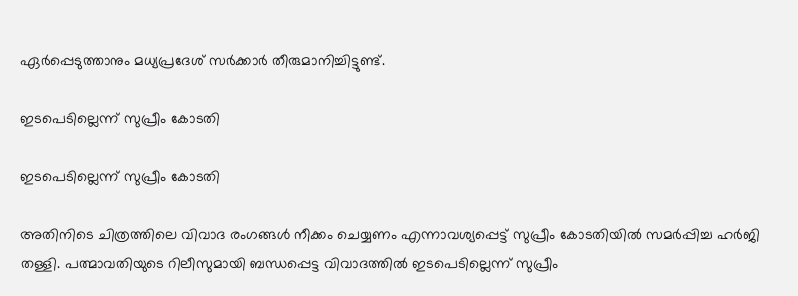ഏര്‍പ്പെടുത്താനും മധ്യപ്രദേശ് സര്‍ക്കാര്‍ തീരുമാനിച്ചിട്ടുണ്ട്.

ഇടപെടില്ലെന്ന് സുപ്രീം കോടതി

ഇടപെടില്ലെന്ന് സുപ്രീം കോടതി

അതിനിടെ ചിത്രത്തിലെ വിവാദ രംഗങ്ങള്‍ നീക്കം ചെയ്യണം എന്നാവശ്യപ്പെട്ട് സുപ്രീം കോടതിയില്‍ സമര്‍പ്പിച്ച ഹര്‍ജി തള്ളി. പത്മാവതിയുടെ റിലീസുമായി ബന്ധപ്പെട്ട വിവാദത്തില്‍ ഇടപെടില്ലെന്ന് സുപ്രീം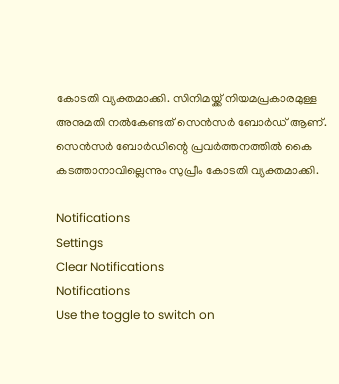കോടതി വ്യക്തമാക്കി. സിനിമയ്ക്ക് നിയമപ്രകാരമുള്ള അനുമതി നല്‍കേണ്ടത് സെന്‍സര്‍ ബോര്‍ഡ് ആണ്. സെന്‍സര്‍ ബോര്‍ഡിന്റെ പ്രവര്‍ത്തനത്തില്‍ കൈ കടത്താനാവില്ലെന്നും സുപ്രീം കോടതി വ്യക്തമാക്കി.

Notifications
Settings
Clear Notifications
Notifications
Use the toggle to switch on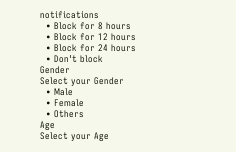notifications
  • Block for 8 hours
  • Block for 12 hours
  • Block for 24 hours
  • Don't block
Gender
Select your Gender
  • Male
  • Female
  • Others
Age
Select your Age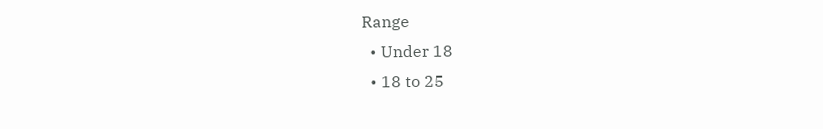Range
  • Under 18
  • 18 to 25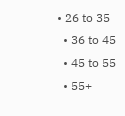• 26 to 35
  • 36 to 45
  • 45 to 55
  • 55+